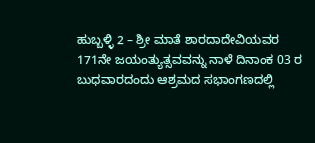ಹುಬ್ಬಳ್ಳಿ 2 – ಶ್ರೀ ಮಾತೆ ಶಾರದಾದೇವಿಯವರ 171ನೇ ಜಯಂತ್ಯುತ್ಸವವನ್ನು ನಾಳೆ ದಿನಾಂಕ 03 ರ ಬುಧವಾರದಂದು ಆಶ್ರಮದ ಸಭಾಂಗಣದಲ್ಲಿ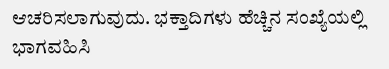ಆಚರಿಸಲಾಗುವುದು. ಭಕ್ತಾದಿಗಳು ಹೆಚ್ಚಿನ ಸಂಖ್ಯೆಯಲ್ಲಿ ಭಾಗವಹಿಸಿ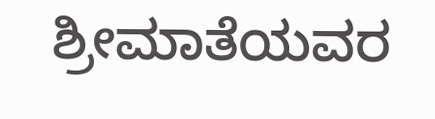ಶ್ರೀಮಾತೆಯವರ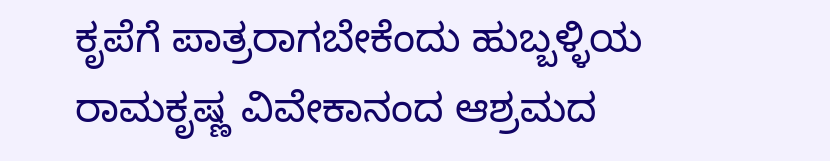ಕೃಪೆಗೆ ಪಾತ್ರರಾಗಬೇಕೆಂದು ಹುಬ್ಬಳ್ಳಿಯ ರಾಮಕೃಷ್ಣ ವಿವೇಕಾನಂದ ಆಶ್ರಮದ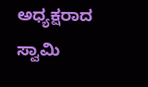ಅಧ್ಯಕ್ಷರಾದ ಸ್ವಾಮಿ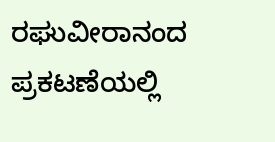ರಘುವೀರಾನಂದ ಪ್ರಕಟಣೆಯಲ್ಲಿ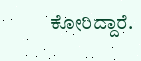ಕೋರಿದ್ದಾರೆ.